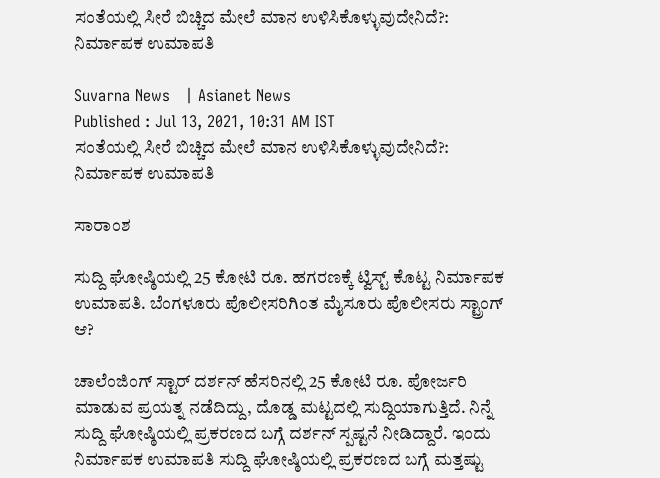ಸಂತೆಯಲ್ಲಿ ಸೀರೆ ಬಿಚ್ಚಿದ ಮೇಲೆ ಮಾನ ಉಳಿಸಿಕೊಳ್ಳುವುದೇನಿದೆ?: ನಿರ್ಮಾಪಕ ಉಮಾಪತಿ

Suvarna News   | Asianet News
Published : Jul 13, 2021, 10:31 AM IST
ಸಂತೆಯಲ್ಲಿ ಸೀರೆ ಬಿಚ್ಚಿದ ಮೇಲೆ ಮಾನ ಉಳಿಸಿಕೊಳ್ಳುವುದೇನಿದೆ?: ನಿರ್ಮಾಪಕ ಉಮಾಪತಿ

ಸಾರಾಂಶ

ಸುದ್ದಿ ಘೋಷ್ಠಿಯಲ್ಲಿ 25 ಕೋಟಿ ರೂ. ಹಗರಣಕ್ಕೆ ಟ್ವಿಸ್ಟ್‌ ಕೊಟ್ಟ ನಿರ್ಮಾಪಕ ಉಮಾಪತಿ. ಬೆಂಗಳೂರು ಪೊಲೀಸರಿಗಿಂತ ಮೈಸೂರು ಪೊಲೀಸರು ಸ್ಟ್ರಾಂಗ್‌ ಆ?

ಚಾಲೆಂಜಿಂಗ್ ಸ್ಟಾರ್ ದರ್ಶನ್‌ ಹೆಸರಿನಲ್ಲಿ 25 ಕೋಟಿ ರೂ. ಪೋರ್ಜರಿ ಮಾಡುವ ಪ್ರಯತ್ನ ನಡೆದಿದ್ದು, ದೊಡ್ಡ ಮಟ್ಟದಲ್ಲಿ ಸುದ್ದಿಯಾಗುತ್ತಿದೆ. ನಿನ್ನೆ ಸುದ್ದಿ ಘೋಷ್ಠಿಯಲ್ಲಿ ಪ್ರಕರಣದ ಬಗ್ಗೆ ದರ್ಶನ್ ಸ್ಪಷ್ಟನೆ ನೀಡಿದ್ದಾರೆ. ಇಂದು ನಿರ್ಮಾಪಕ ಉಮಾಪತಿ ಸುದ್ದಿ ಘೋಷ್ಠಿಯಲ್ಲಿ ಪ್ರಕರಣದ ಬಗ್ಗೆ ಮತ್ತಷ್ಟು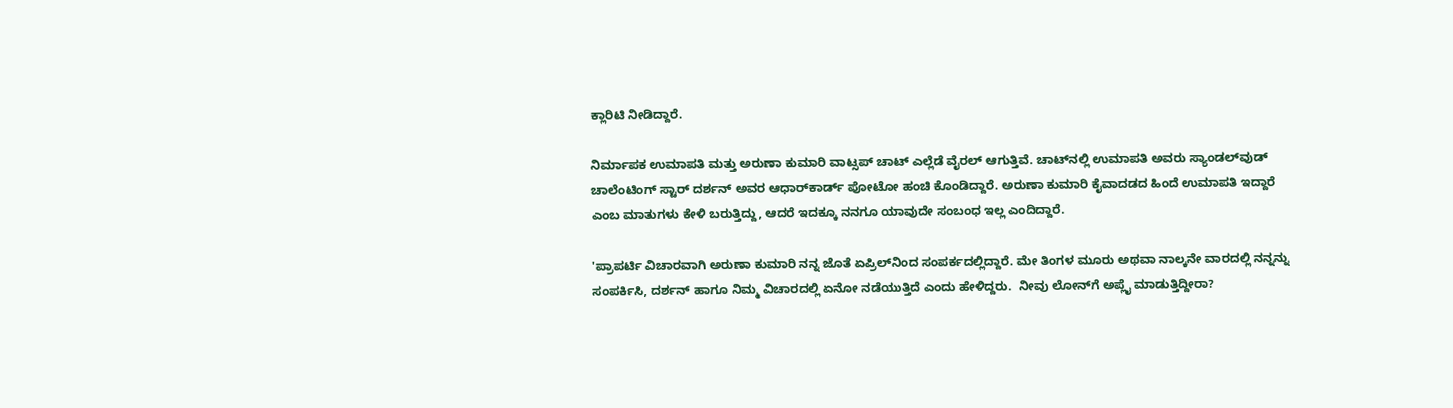ಕ್ಲಾರಿಟಿ ನೀಡಿದ್ದಾರೆ.

ನಿರ್ಮಾಪಕ ಉಮಾಪತಿ ಮತ್ತು ಅರುಣಾ ಕುಮಾರಿ ವಾಟ್ಸಪ್ ಚಾಟ್‌ ಎಲ್ಲೆಡೆ ವೈರಲ್ ಆಗುತ್ತಿವೆ. ಚಾಟ್‌ನಲ್ಲಿ ಉಮಾಪತಿ ಅವರು ಸ್ಯಾಂಡಲ್‌ವುಡ್ ಚಾಲೆಂಟಿಂಗ್ ಸ್ಟಾರ್ ದರ್ಶನ್ ಅವರ ಆಧಾರ್‌ಕಾರ್ಡ್‌ ಪೋಟೋ ಹಂಚಿ ಕೊಂಡಿದ್ದಾರೆ. ಅರುಣಾ ಕುಮಾರಿ ಕೈವಾದಡದ ಹಿಂದೆ ಉಮಾಪತಿ ಇದ್ದಾರೆ ಎಂಬ ಮಾತುಗಳು ಕೇಳಿ ಬರುತ್ತಿದ್ದು, ಆದರೆ ಇದಕ್ಕೂ ನನಗೂ ಯಾವುದೇ ಸಂಬಂಧ ಇಲ್ಲ ಎಂದಿದ್ದಾರೆ.

'ಪ್ರಾಪರ್ಟಿ ವಿಚಾರವಾಗಿ ಅರುಣಾ ಕುಮಾರಿ ನನ್ನ ಜೊತೆ ಏಪ್ರಿಲ್‌ನಿಂದ ಸಂಪರ್ಕದಲ್ಲಿದ್ದಾರೆ. ಮೇ ತಿಂಗಳ ಮೂರು ಅಥವಾ ನಾಲ್ಕನೇ ವಾರದಲ್ಲಿ ನನ್ನನ್ನು ಸಂಪರ್ಕಿಸಿ, ದರ್ಶನ್ ಹಾಗೂ ನಿಮ್ಮ ವಿಚಾರದಲ್ಲಿ ಏನೋ ನಡೆಯುತ್ತಿದೆ ಎಂದು ಹೇಳಿದ್ದರು.  ನೀವು ಲೋನ್‌ಗೆ ಅಪ್ಲೈ ಮಾಡುತ್ತಿದ್ದೀರಾ?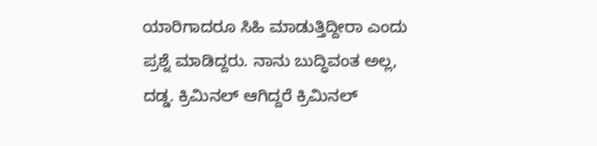ಯಾರಿಗಾದರೂ ಸಿಹಿ ಮಾಡುತ್ತಿದ್ದೀರಾ ಎಂದು ಪ್ರಶ್ನೆ ಮಾಡಿದ್ದರು. ನಾನು ಬುದ್ಧಿವಂತ ಅಲ್ಲ, ದಡ್ಡ. ಕ್ರಿಮಿನಲ್ ಆಗಿದ್ದರೆ ಕ್ರಿಮಿನಲ್‌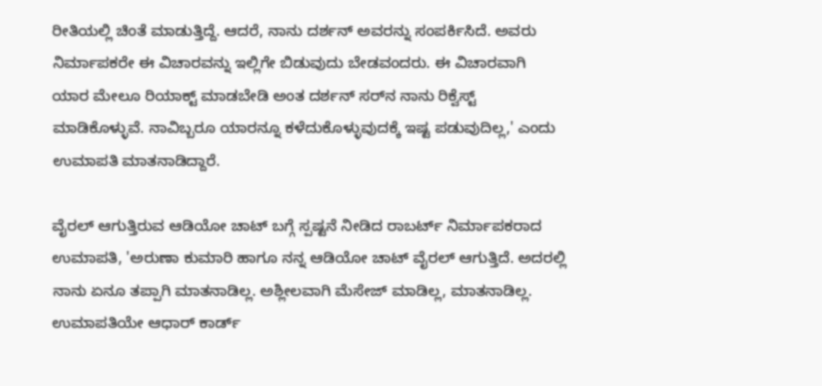ರೀತಿಯಲ್ಲಿ ಚಿಂತೆ ಮಾಡುತ್ತಿದ್ದೆ. ಆದರೆ, ನಾನು ದರ್ಶನ್‌ ಅವರನ್ನು ಸಂಪರ್ಕಿಸಿದೆ. ಅವರು ನಿರ್ಮಾಪಕರೇ ಈ ವಿಚಾರವನ್ನು ಇಲ್ಲಿಗೇ ಬಿಡುವುದು ಬೇಡವಂದರು. ಈ ವಿಚಾರವಾಗಿ ಯಾರ ಮೇಲೂ ರಿಯಾಕ್ಟ್ ಮಾಡಬೇಡಿ ಅಂತ ದರ್ಶನ್ ಸರ್‌ನ ನಾನು ರಿಕ್ವೆಸ್ಟ್ ಮಾಡಿಕೊಳ್ಳುವೆ. ನಾವಿಬ್ಬರೂ ಯಾರನ್ನೂ ಕಳೆದುಕೊಳ್ಳುವುದಕ್ಕೆ ಇಷ್ಟ ಪಡುವುದಿಲ್ಲ,' ಎಂದು ಉಮಾಪತಿ ಮಾತನಾಡಿದ್ದಾರೆ.

ವೈರಲ್ ಆಗುತ್ತಿರುವ ಆಡಿಯೋ ಚಾಟ್‌ ಬಗ್ಗೆ ಸ್ಪಷ್ಟನೆ ನೀಡಿದ ರಾಬರ್ಟ್ ನಿರ್ಮಾಪಕರಾದ ಉಮಾಪತಿ, 'ಅರುಣಾ ಕುಮಾರಿ ಹಾಗೂ ನನ್ನ ಆಡಿಯೋ ಚಾಟ್ ವೈರಲ್ ಆಗುತ್ತಿದೆ. ಅದರಲ್ಲಿ ನಾನು ಏನೂ ತಪ್ಪಾಗಿ ಮಾತನಾಡಿಲ್ಲ. ಅಶ್ಲೀಲವಾಗಿ ಮೆಸೇಜ್ ಮಾಡಿಲ್ಲ, ಮಾತನಾಡಿಲ್ಲ. ಉಮಾಪತಿಯೇ ಆಧಾರ್‌ ಕಾರ್ಡ್‌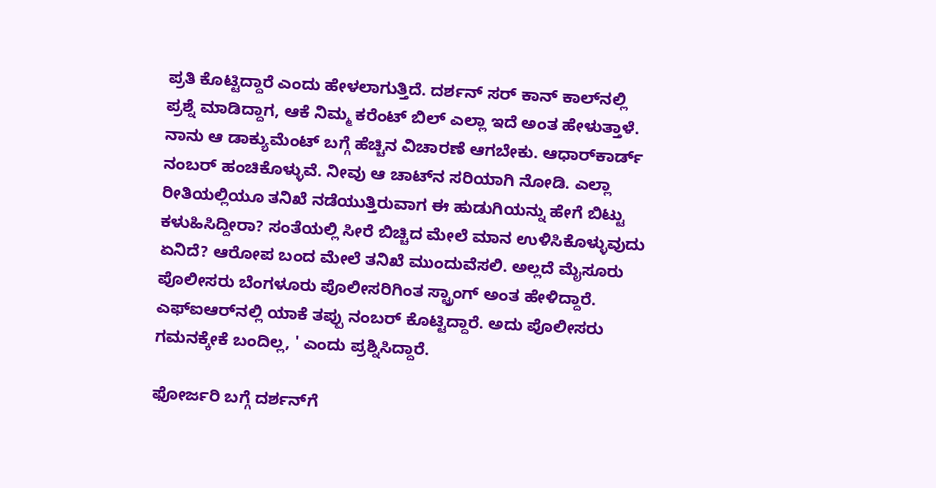ಪ್ರತಿ ಕೊಟ್ಟಿದ್ದಾರೆ ಎಂದು ಹೇಳಲಾಗುತ್ತಿದೆ. ದರ್ಶನ್‌ ಸರ್ ಕಾನ್‌ ಕಾಲ್‌ನಲ್ಲಿ ಪ್ರಶ್ನೆ ಮಾಡಿದ್ದಾಗ, ಆಕೆ ನಿಮ್ಮ ಕರೆಂಟ್ ಬಿಲ್ ಎಲ್ಲಾ ಇದೆ ಅಂತ ಹೇಳುತ್ತಾಳೆ. ನಾನು ಆ ಡಾಕ್ಯುಮೆಂಟ್ ಬಗ್ಗೆ ಹೆಚ್ಚಿನ ವಿಚಾರಣೆ ಆಗಬೇಕು. ಆಧಾರ್‌ಕಾರ್ಡ್ ನಂಬರ್ ಹಂಚಿಕೊಳ್ಳುವೆ. ನೀವು ಆ ಚಾಟ್‌ನ ಸರಿಯಾಗಿ ನೋಡಿ. ಎಲ್ಲಾ ರೀತಿಯಲ್ಲಿಯೂ ತನಿಖೆ ನಡೆಯುತ್ತಿರುವಾಗ ಈ ಹುಡುಗಿಯನ್ನು ಹೇಗೆ ಬಿಟ್ಟು ಕಳುಹಿಸಿದ್ದೀರಾ? ಸಂತೆಯಲ್ಲಿ ಸೀರೆ ಬಿಚ್ಚಿದ ಮೇಲೆ ಮಾನ ಉಳಿಸಿಕೊಳ್ಳುವುದು ಏನಿದೆ? ಆರೋಪ ಬಂದ ಮೇಲೆ ತನಿಖೆ ಮುಂದುವೆಸಲಿ. ಅಲ್ಲದೆ ಮೈಸೂರು ಪೊಲೀಸರು ಬೆಂಗಳೂರು ಪೊಲೀಸರಿಗಿಂತ ಸ್ಟ್ರಾಂಗ್ ಅಂತ ಹೇಳಿದ್ದಾರೆ. ಎಫ್‌ಐಆರ್‌ನಲ್ಲಿ ಯಾಕೆ ತಪ್ಪು ನಂಬರ್ ಕೊಟ್ಟಿದ್ದಾರೆ. ಅದು ಪೊಲೀಸರು ಗಮನಕ್ಕೇಕೆ ಬಂದಿಲ್ಲ, ' ಎಂದು ಪ್ರಶ್ನಿಸಿದ್ದಾರೆ.

ಫೋರ್ಜರಿ ಬಗ್ಗೆ ದರ್ಶನ್‌ಗೆ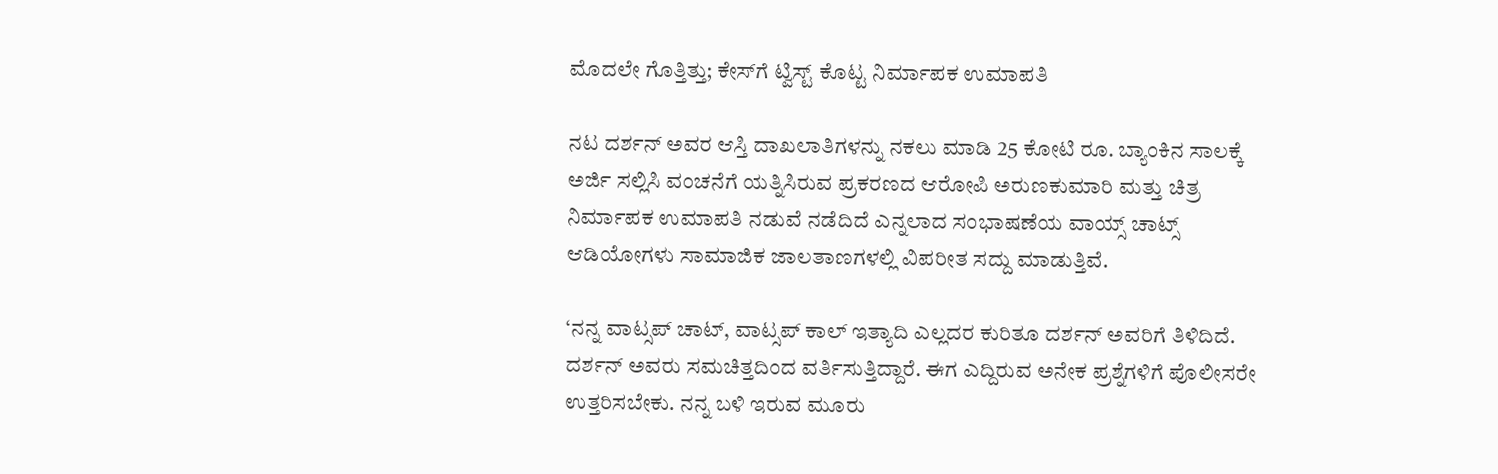ಮೊದಲೇ ಗೊತ್ತಿತ್ತು; ಕೇಸ್‌ಗೆ ಟ್ವಿಸ್ಟ್ ಕೊಟ್ಟ ನಿರ್ಮಾಪಕ ಉಮಾಪತಿ

ನಟ ದರ್ಶನ್‌ ಅವರ ಆಸ್ತಿ ದಾಖಲಾತಿಗಳನ್ನು ನಕಲು ಮಾಡಿ 25 ಕೋಟಿ ರೂ. ಬ್ಯಾಂಕಿನ ಸಾಲಕ್ಕೆ ಅರ್ಜಿ ಸಲ್ಲಿಸಿ ವಂಚನೆಗೆ ಯತ್ನಿಸಿರುವ ಪ್ರಕರಣದ ಆರೋಪಿ ಅರುಣಕುಮಾರಿ ಮತ್ತು ಚಿತ್ರ ನಿರ್ಮಾಪಕ ಉಮಾಪತಿ ನಡುವೆ ನಡೆದಿದೆ ಎನ್ನಲಾದ ಸಂಭಾಷಣೆಯ ವಾಯ್ಸ್ ಚಾಟ್ಸ್ ಆಡಿಯೋಗಳು ಸಾಮಾಜಿಕ ಜಾಲತಾಣಗಳಲ್ಲಿ ವಿಪರೀತ ಸದ್ದು ಮಾಡುತ್ತಿವೆ.

‘ನನ್ನ ವಾಟ್ಸಪ್‌ ಚಾಟ್‌, ವಾಟ್ಸಪ್‌ ಕಾಲ್‌ ಇತ್ಯಾದಿ ಎಲ್ಲದರ ಕುರಿತೂ ದರ್ಶನ್‌ ಅವರಿಗೆ ತಿಳಿದಿದೆ. ದರ್ಶನ್‌ ಅವರು ಸಮಚಿತ್ತದಿಂದ ವರ್ತಿಸುತ್ತಿದ್ದಾರೆ. ಈಗ ಎದ್ದಿರುವ ಅನೇಕ ಪ್ರಶ್ನೆಗಳಿಗೆ ಪೊಲೀಸರೇ ಉತ್ತರಿಸಬೇಕು. ನನ್ನ ಬಳಿ ಇರುವ ಮೂರು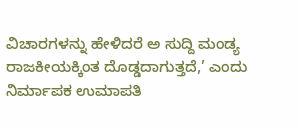ವಿಚಾರಗಳನ್ನು ಹೇಳಿದರೆ ಅ ಸುದ್ದಿ ಮಂಡ್ಯ ರಾಜಕೀಯಕ್ಕಿಂತ ದೊಡ್ಡದಾಗುತ್ತದೆ,’ ಎಂದು ನಿರ್ಮಾಪಕ ಉಮಾಪತಿ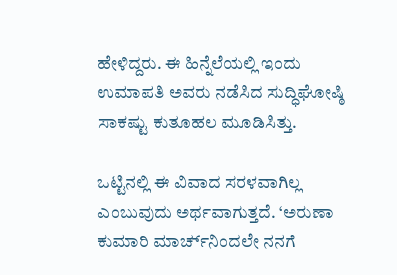ಹೇಳಿದ್ದರು. ಈ ಹಿನ್ನೆಲೆಯಲ್ಲಿ ಇಂದು ಉಮಾಪತಿ ಅವರು ನಡೆಸಿದ ಸುದ್ಧಿಘೋಷ್ಠಿ ಸಾಕಷ್ಟು ಕುತೂಹಲ ಮೂಡಿಸಿತ್ತು.

ಒಟ್ಟಿನಲ್ಲಿ ಈ ವಿವಾದ ಸರಳವಾಗಿಲ್ಲ ಎಂಬುವುದು ಅರ್ಥವಾಗುತ್ತದೆ. ‘ಅರುಣಾ ಕುಮಾರಿ ಮಾರ್ಚ‌್‌ನಿಂದಲೇ ನನಗೆ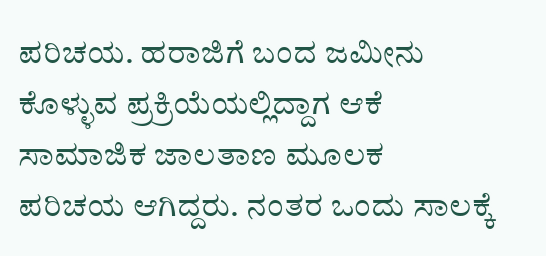ಪರಿಚಯ. ಹರಾಜಿಗೆ ಬಂದ ಜಮೀನು ಕೊಳ್ಳುವ ಪ್ರಕ್ರಿಯೆಯಲ್ಲಿದ್ದಾಗ ಆಕೆ ಸಾಮಾಜಿಕ ಜಾಲತಾಣ ಮೂಲಕ ಪರಿಚಯ ಆಗಿದ್ದರು. ನಂತರ ಒಂದು ಸಾಲಕ್ಕೆ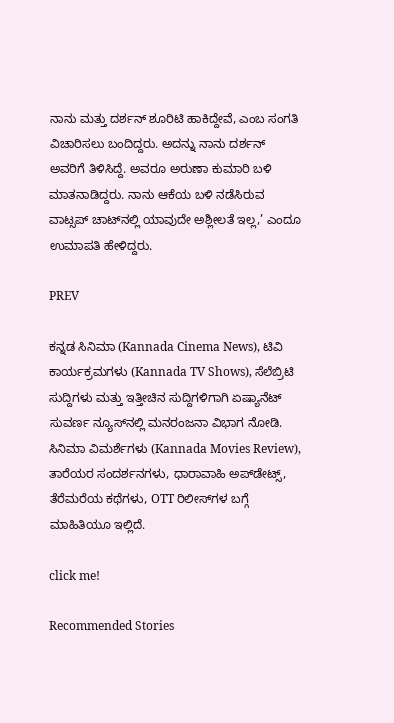ನಾನು ಮತ್ತು ದರ್ಶನ್‌ ಶೂರಿಟಿ ಹಾಕಿದ್ದೇವೆ, ಎಂಬ ಸಂಗತಿ ವಿಚಾರಿಸಲು ಬಂದಿದ್ದರು. ಅದನ್ನು ನಾನು ದರ್ಶನ್‌ ಅವರಿಗೆ ತಿಳಿಸಿದ್ದೆ. ಅವರೂ ಅರುಣಾ ಕುಮಾರಿ ಬಳಿ ಮಾತನಾಡಿದ್ದರು. ನಾನು ಆಕೆಯ ಬಳಿ ನಡೆಸಿರುವ ವಾಟ್ಸಪ್‌ ಚಾಟ್‌ನಲ್ಲಿ ಯಾವುದೇ ಅಶ್ಲೀಲತೆ ಇಲ್ಲ,’ ಎಂದೂ ಉಮಾಪತಿ ಹೇಳಿದ್ದರು.

PREV

ಕನ್ನಡ ಸಿನಿಮಾ (Kannada Cinema News), ಟಿವಿ ಕಾರ್ಯಕ್ರಮಗಳು (Kannada TV Shows), ಸೆಲೆಬ್ರಿಟಿ ಸುದ್ದಿಗಳು ಮತ್ತು ಇತ್ತೀಚಿನ ಸುದ್ದಿಗಳಿಗಾಗಿ ಏಷ್ಯಾನೆಟ್ ಸುವರ್ಣ ನ್ಯೂಸ್‌ನಲ್ಲಿ ಮನರಂಜನಾ ವಿಭಾಗ ನೋಡಿ. ಸಿನಿಮಾ ವಿಮರ್ಶೆಗಳು (Kannada Movies Review), ತಾರೆಯರ ಸಂದರ್ಶನಗಳು, ಧಾರಾವಾಹಿ ಅಪ್‌ಡೇಟ್ಸ್‌, ತೆರೆಮರೆಯ ಕಥೆಗಳು, OTT ರಿಲೀಸ್‌ಗಳ ಬಗ್ಗೆ ಮಾಹಿತಿಯೂ ಇಲ್ಲಿದೆ.

click me!

Recommended Stories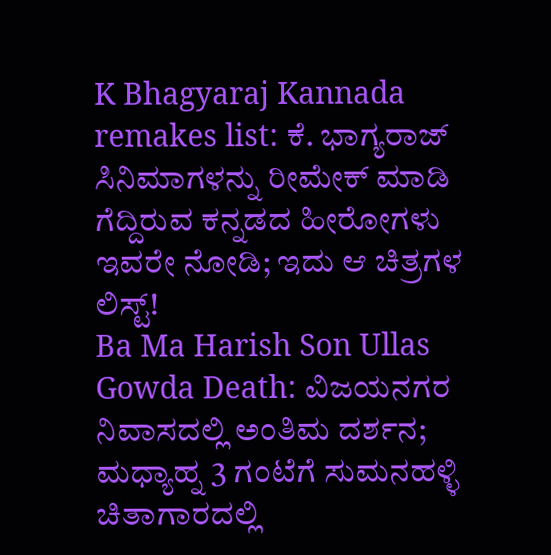K Bhagyaraj Kannada remakes list: ಕೆ. ಭಾಗ್ಯರಾಜ್ ಸಿನಿಮಾಗಳನ್ನು ರೀಮೇಕ್ ಮಾಡಿ ಗೆದ್ದಿರುವ ಕನ್ನಡದ ಹೀರೋಗಳು ಇವರೇ ನೋಡಿ; ಇದು ಆ ಚಿತ್ರಗಳ ಲಿಸ್ಟ್!
Ba Ma Harish Son Ullas Gowda Death: ವಿಜಯನಗರ ನಿವಾಸದಲ್ಲಿ ಅಂತಿಮ ದರ್ಶನ; ಮಧ್ಯಾಹ್ನ 3 ಗಂಟೆಗೆ ಸುಮನಹಳ್ಳಿ ಚಿತಾಗಾರದಲ್ಲಿ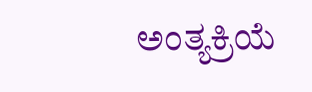ಅಂತ್ಯಕ್ರಿಯೆ